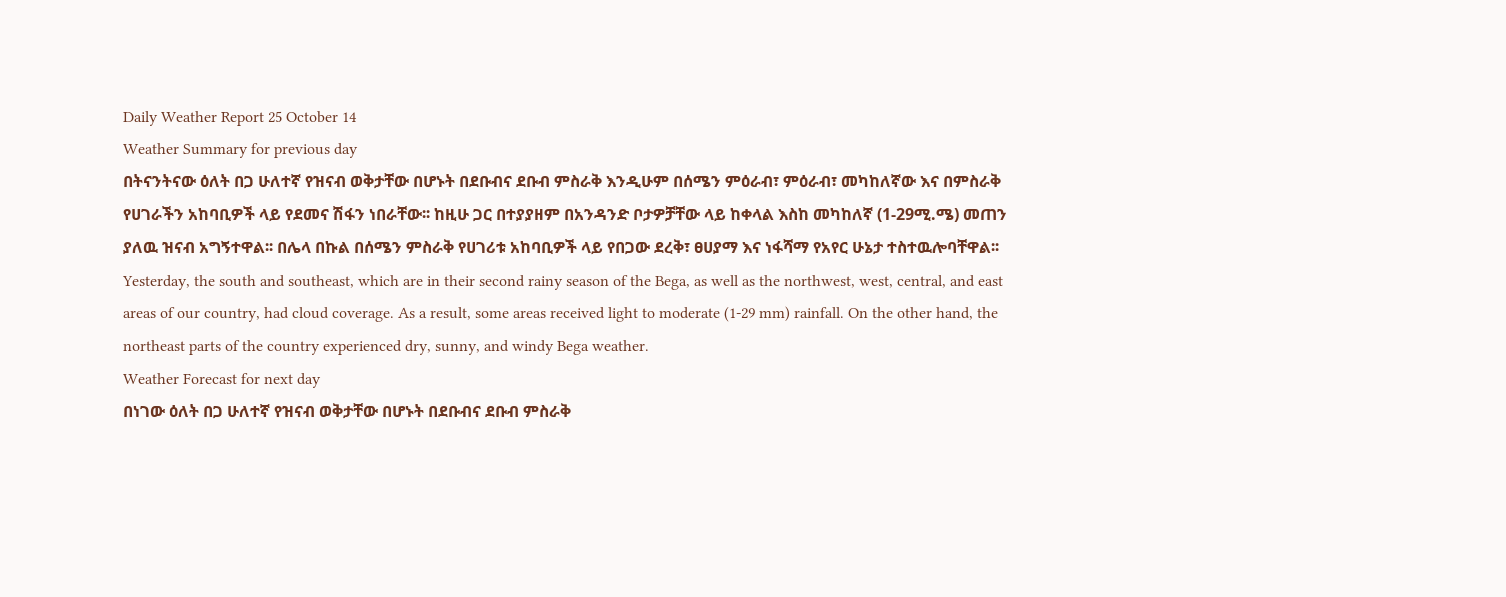Daily Weather Report 25 October 14
Weather Summary for previous day
በትናንትናው ዕለት በጋ ሁለተኛ የዝናብ ወቅታቸው በሆኑት በደቡብና ደቡብ ምስራቅ እንዲሁም በሰሜን ምዕራብ፣ ምዕራብ፣ መካከለኛው እና በምስራቅ የሀገራችን አከባቢዎች ላይ የደመና ሽፋን ነበራቸው፡፡ ከዚሁ ጋር በተያያዘም በአንዳንድ ቦታዎቻቸው ላይ ከቀላል እስከ መካከለኛ (1-29ሚ.ሜ) መጠን ያለዉ ዝናብ አግኝተዋል፡፡ በሌላ በኩል በሰሜን ምስራቅ የሀገሪቱ አከባቢዎች ላይ የበጋው ደረቅ፣ ፀሀያማ እና ነፋሻማ የአየር ሁኔታ ተስተዉሎባቸዋል፡፡
Yesterday, the south and southeast, which are in their second rainy season of the Bega, as well as the northwest, west, central, and east areas of our country, had cloud coverage. As a result, some areas received light to moderate (1-29 mm) rainfall. On the other hand, the northeast parts of the country experienced dry, sunny, and windy Bega weather.
Weather Forecast for next day
በነገው ዕለት በጋ ሁለተኛ የዝናብ ወቅታቸው በሆኑት በደቡብና ደቡብ ምስራቅ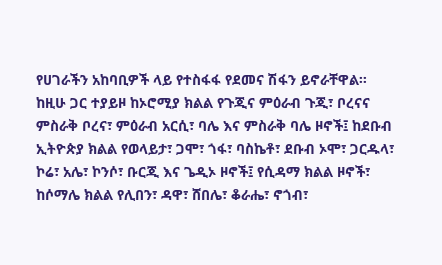የሀገራችን አከባቢዎች ላይ የተስፋፋ የደመና ሽፋን ይኖራቸዋል፡፡ ከዚሁ ጋር ተያይዞ ከኦሮሚያ ክልል የጉጂና ምዕራብ ጉጂ፣ ቦረናና ምስራቅ ቦረና፣ ምዕራብ አርሲ፣ ባሌ እና ምስራቅ ባሌ ዞኖች፤ ከደቡብ ኢትዮጵያ ክልል የወላይታ፣ ጋሞ፣ ጎፋ፣ ባስኬቶ፣ ደቡብ ኦሞ፣ ጋርዱላ፣ ኮሬ፣ አሌ፣ ኮንሶ፣ ቡርጂ እና ጌዲኦ ዞኖች፤ የሲዳማ ክልል ዞኖች፣ ከሶማሌ ክልል የሊበን፣ ዳዋ፣ ሸበሌ፣ ቆራሔ፣ ኖጎብ፣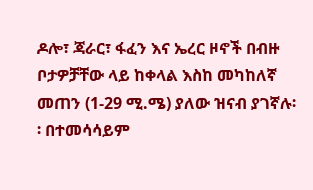ዶሎ፣ ጃራር፣ ፋፈን እና ኤረር ዞኖች በብዙ ቦታዎቻቸው ላይ ከቀላል እስከ መካከለኛ መጠን (1-29 ሚ.ሜ) ያለው ዝናብ ያገኛሉ፡፡ በተመሳሳይም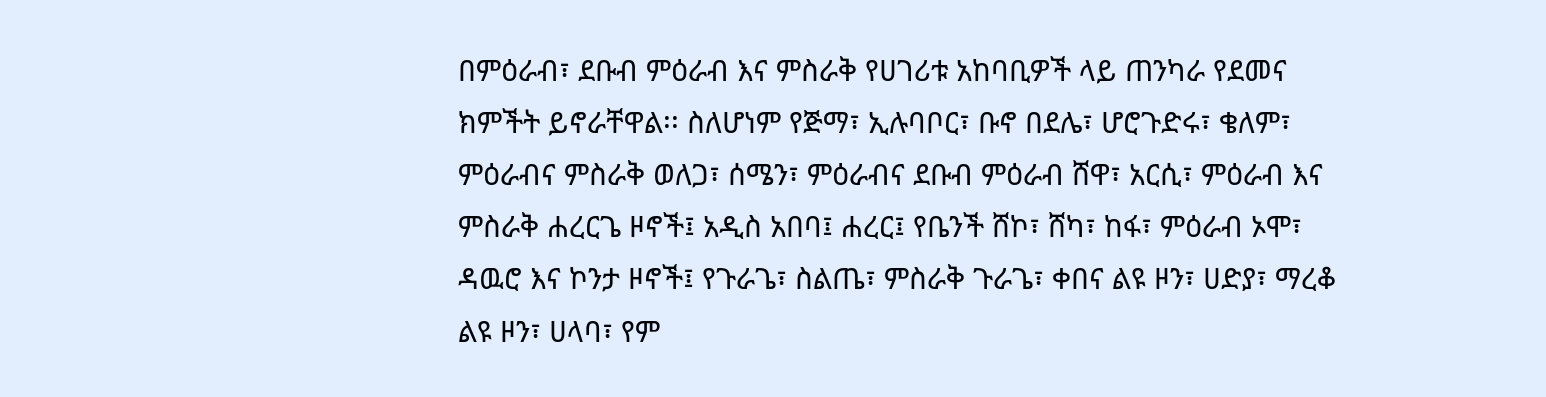በምዕራብ፣ ደቡብ ምዕራብ እና ምስራቅ የሀገሪቱ አከባቢዎች ላይ ጠንካራ የደመና ክምችት ይኖራቸዋል፡፡ ስለሆነም የጅማ፣ ኢሉባቦር፣ ቡኖ በደሌ፣ ሆሮጉድሩ፣ ቄለም፣ ምዕራብና ምስራቅ ወለጋ፣ ሰሜን፣ ምዕራብና ደቡብ ምዕራብ ሸዋ፣ አርሲ፣ ምዕራብ እና ምስራቅ ሐረርጌ ዞኖች፤ አዲስ አበባ፤ ሐረር፤ የቤንች ሸኮ፣ ሸካ፣ ከፋ፣ ምዕራብ ኦሞ፣ ዳዉሮ እና ኮንታ ዞኖች፤ የጉራጌ፣ ስልጤ፣ ምስራቅ ጉራጌ፣ ቀበና ልዩ ዞን፣ ሀድያ፣ ማረቆ ልዩ ዞን፣ ሀላባ፣ የም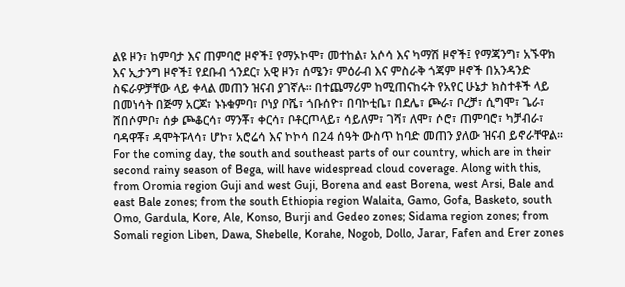ልዩ ዞን፣ ከምባታ እና ጠምባሮ ዞኖች፤ የማኦኮሞ፣ መተከል፣ አሶሳ እና ካማሽ ዞኖች፤ የማጃንግ፣ አኙዋክ እና ኢታንግ ዞኖች፤ የደቡብ ጎንደር፣ አዊ ዞን፣ ሰሜን፣ ምዕራብ እና ምስራቅ ጎጃም ዞኖች በአንዳንድ ስፍራዎቻቸው ላይ ቀላል መጠን ዝናብ ያገኛሉ፡፡ በተጨማሪም ከሚጠናከሩት የአየር ሁኔታ ክስተቶች ላይ በመነሳት በጅማ አርጆ፣ ኑኑቁምባ፣ ቦነያ ቦሼ፣ ጎቡሰዮ፣ በባኮቲቤ፣ በደሌ፣ ጮራ፣ ቦረቻ፣ ሲግሞ፣ ጌራ፣ ሸበሶምቦ፣ ሰቃ ጮቆርሳ፣ ማንቾ፣ ቀርሳ፣ ቦቶርጦላይ፣ ሳይለም፣ ገሻ፣ ለሞ፣ ሶሮ፣ ጠምባሮ፣ ካቻብራ፣ ባዳዋቾ፣ ዳሞትፑላሳ፣ ሆኮ፣ አሮሬሳ እና ኮኮሳ በ24 ሰዓት ውስጥ ከባድ መጠን ያለው ዝናብ ይኖራቸዋል፡፡
For the coming day, the south and southeast parts of our country, which are in their second rainy season of Bega, will have widespread cloud coverage. Along with this, from Oromia region Guji and west Guji, Borena and east Borena, west Arsi, Bale and east Bale zones; from the south Ethiopia region Walaita, Gamo, Gofa, Basketo, south Omo, Gardula, Kore, Ale, Konso, Burji and Gedeo zones; Sidama region zones; from Somali region Liben, Dawa, Shebelle, Korahe, Nogob, Dollo, Jarar, Fafen and Erer zones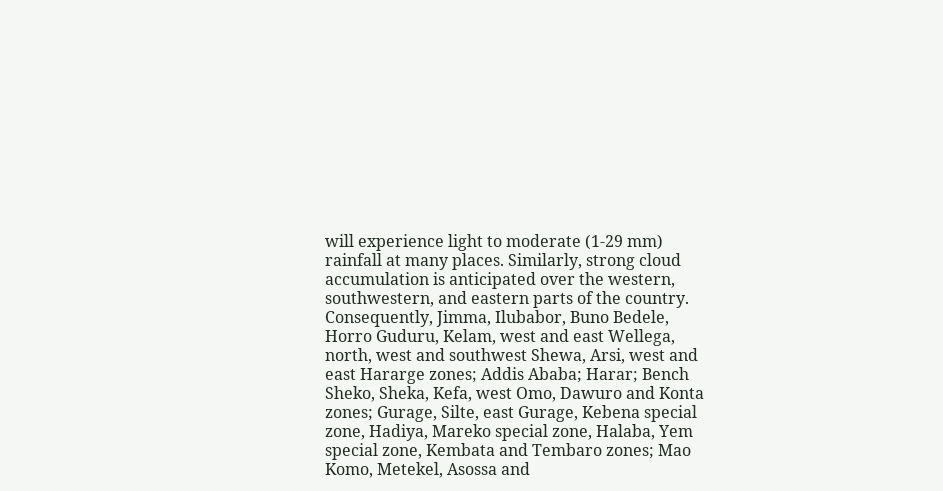will experience light to moderate (1-29 mm) rainfall at many places. Similarly, strong cloud accumulation is anticipated over the western, southwestern, and eastern parts of the country. Consequently, Jimma, Ilubabor, Buno Bedele, Horro Guduru, Kelam, west and east Wellega, north, west and southwest Shewa, Arsi, west and east Hararge zones; Addis Ababa; Harar; Bench Sheko, Sheka, Kefa, west Omo, Dawuro and Konta zones; Gurage, Silte, east Gurage, Kebena special zone, Hadiya, Mareko special zone, Halaba, Yem special zone, Kembata and Tembaro zones; Mao Komo, Metekel, Asossa and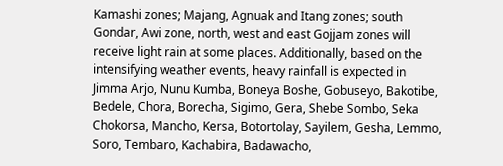Kamashi zones; Majang, Agnuak and Itang zones; south Gondar, Awi zone, north, west and east Gojjam zones will receive light rain at some places. Additionally, based on the intensifying weather events, heavy rainfall is expected in Jimma Arjo, Nunu Kumba, Boneya Boshe, Gobuseyo, Bakotibe, Bedele, Chora, Borecha, Sigimo, Gera, Shebe Sombo, Seka Chokorsa, Mancho, Kersa, Botortolay, Sayilem, Gesha, Lemmo, Soro, Tembaro, Kachabira, Badawacho,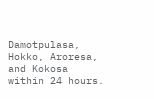Damotpulasa, Hokko, Aroresa, and Kokosa within 24 hours.